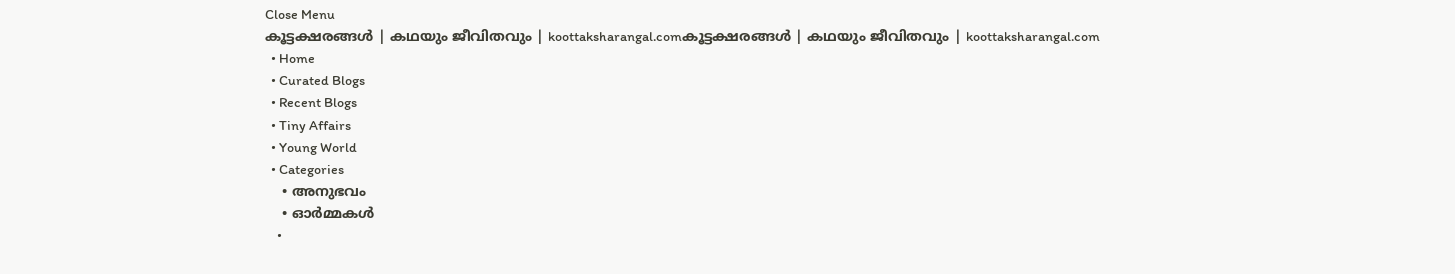Close Menu
കൂട്ടക്ഷരങ്ങൾ | കഥയും ജീവിതവും | koottaksharangal.comകൂട്ടക്ഷരങ്ങൾ | കഥയും ജീവിതവും | koottaksharangal.com
  • Home
  • Curated Blogs
  • Recent Blogs
  • Tiny Affairs
  • Young World
  • Categories
    • അനുഭവം
    • ഓർമ്മകൾ
    •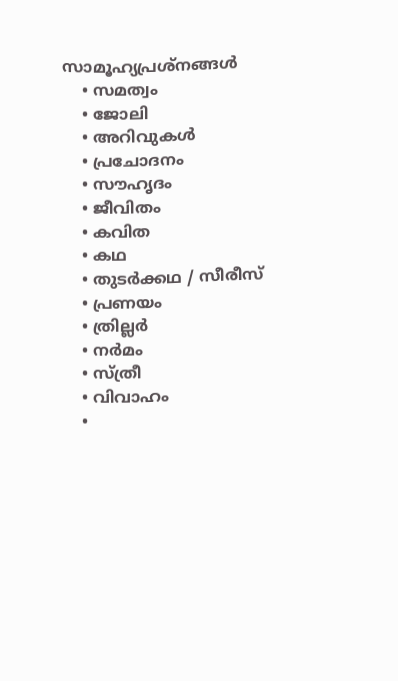സാമൂഹ്യപ്രശ്നങ്ങൾ
    • സമത്വം
    • ജോലി
    • അറിവുകൾ
    • പ്രചോദനം
    • സൗഹൃദം
    • ജീവിതം
    • കവിത
    • കഥ
    • തുടർക്കഥ / സീരീസ്
    • പ്രണയം
    • ത്രില്ലർ
    • നര്‍മം
    • സ്ത്രീ
    • വിവാഹം
    •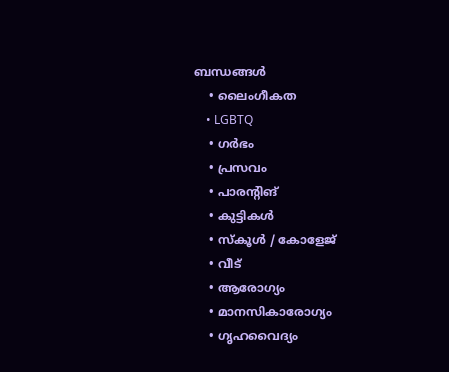ബന്ധങ്ങൾ
    • ലൈംഗീകത
    • LGBTQ
    • ഗർഭം
    • പ്രസവം
    • പാരന്റിങ്
    • കുട്ടികൾ
    • സ്‌കൂൾ / കോളേജ്
    • വീട്
    • ആരോഗ്യം
    • മാനസികാരോഗ്യം
    • ഗൃഹവൈദ്യം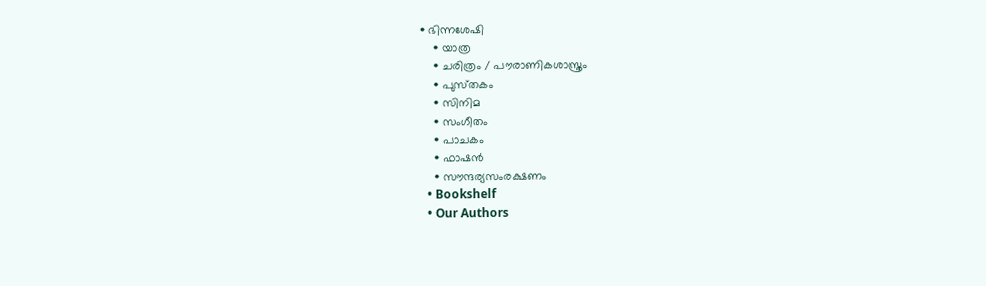• ഭിന്നശേഷി
    • യാത്ര
    • ചരിത്രം / പൗരാണികശാസ്ത്രം
    • പുസ്‌തകം
    • സിനിമ
    • സംഗീതം
    • പാചകം
    • ഫാഷൻ
    • സൗന്ദര്യസംരക്ഷണം
  • Bookshelf
  • Our Authors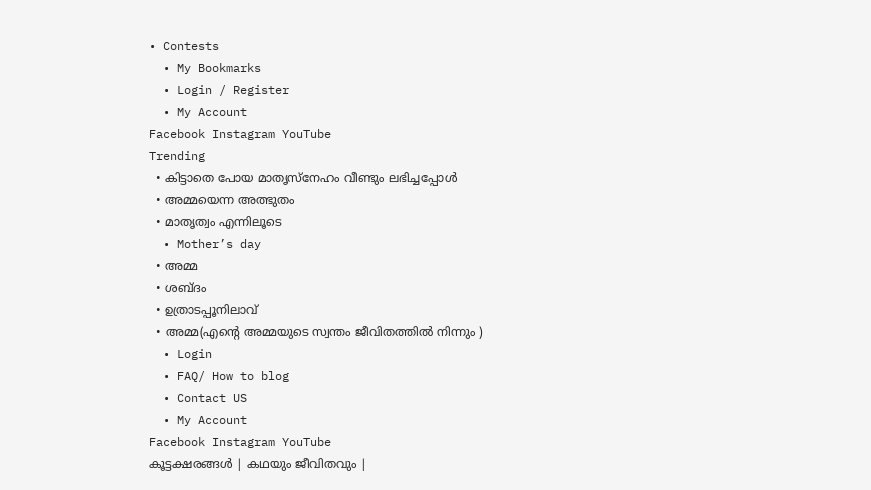• Contests
  • My Bookmarks
  • Login / Register
  • My Account
Facebook Instagram YouTube
Trending
  • കിട്ടാതെ പോയ മാതൃസ്നേഹം വീണ്ടും ലഭിച്ചപ്പോൾ
  • അമ്മയെന്ന അത്ഭുതം
  • മാതൃത്വം എന്നിലൂടെ
  • Mother’s day
  • അമ്മ
  • ശബ്ദം
  • ഉത്രാടപ്പൂനിലാവ്
  • അമ്മ(എന്റെ അമ്മയുടെ സ്വന്തം ജീവിതത്തിൽ നിന്നും )
  • Login
  • FAQ/ How to blog
  • Contact US
  • My Account
Facebook Instagram YouTube
കൂട്ടക്ഷരങ്ങൾ | കഥയും ജീവിതവും |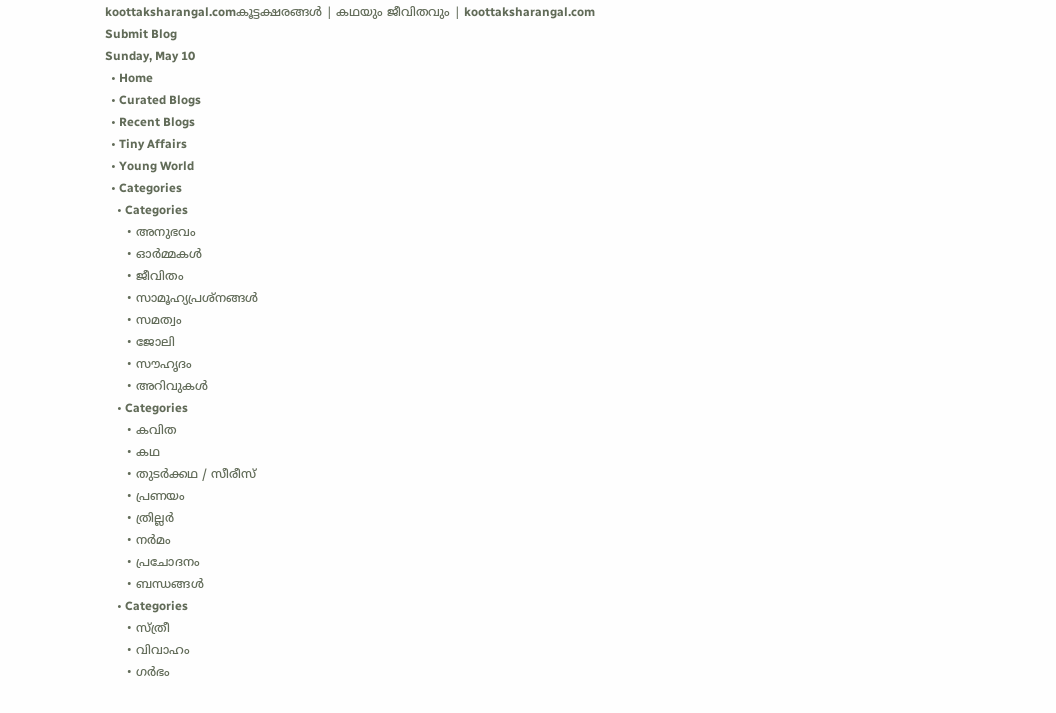koottaksharangal.comകൂട്ടക്ഷരങ്ങൾ | കഥയും ജീവിതവും | koottaksharangal.com
Submit Blog
Sunday, May 10
  • Home
  • Curated Blogs
  • Recent Blogs
  • Tiny Affairs
  • Young World
  • Categories
    • Categories
      • അനുഭവം
      • ഓർമ്മകൾ
      • ജീവിതം
      • സാമൂഹ്യപ്രശ്നങ്ങൾ
      • സമത്വം
      • ജോലി
      • സൗഹൃദം
      • അറിവുകൾ
    • Categories
      • കവിത
      • കഥ
      • തുടർക്കഥ / സീരീസ്
      • പ്രണയം
      • ത്രില്ലർ
      • നര്‍മം
      • പ്രചോദനം
      • ബന്ധങ്ങൾ
    • Categories
      • സ്ത്രീ
      • വിവാഹം
      • ഗർഭം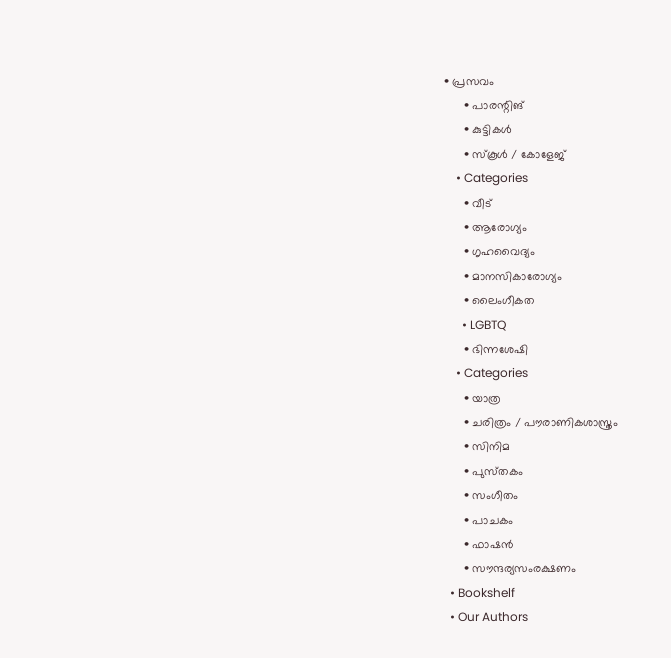• പ്രസവം
      • പാരന്റിങ്
      • കുട്ടികൾ
      • സ്‌കൂൾ / കോളേജ്
    • Categories
      • വീട്
      • ആരോഗ്യം
      • ഗൃഹവൈദ്യം
      • മാനസികാരോഗ്യം
      • ലൈംഗീകത
      • LGBTQ
      • ഭിന്നശേഷി
    • Categories
      • യാത്ര
      • ചരിത്രം / പൗരാണികശാസ്ത്രം
      • സിനിമ
      • പുസ്‌തകം
      • സംഗീതം
      • പാചകം
      • ഫാഷൻ
      • സൗന്ദര്യസംരക്ഷണം
  • Bookshelf
  • Our Authors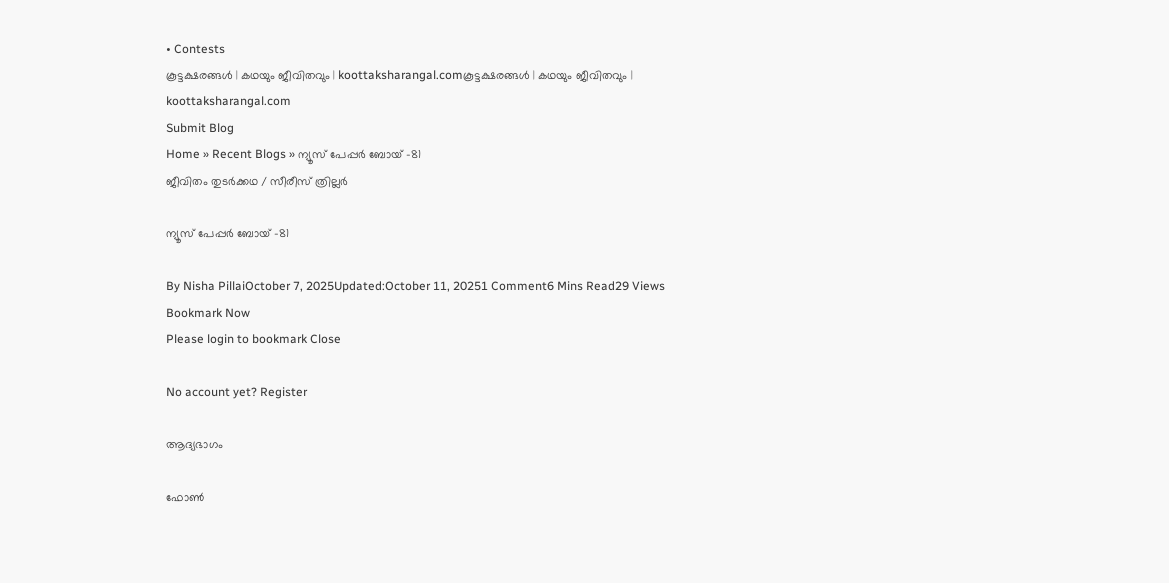• Contests
കൂട്ടക്ഷരങ്ങൾ | കഥയും ജീവിതവും | koottaksharangal.comകൂട്ടക്ഷരങ്ങൾ | കഥയും ജീവിതവും | koottaksharangal.com
Submit Blog
Home » Recent Blogs » ന്യൂസ് പേപ്പർ ബോയ് -81
ജീവിതം തുടർക്കഥ / സീരീസ് ത്രില്ലർ

ന്യൂസ് പേപ്പർ ബോയ് -81

By Nisha PillaiOctober 7, 2025Updated:October 11, 20251 Comment6 Mins Read29 Views
Bookmark Now
Please login to bookmark Close

No account yet? Register

ആദ്യഭാഗം

ഫോൺ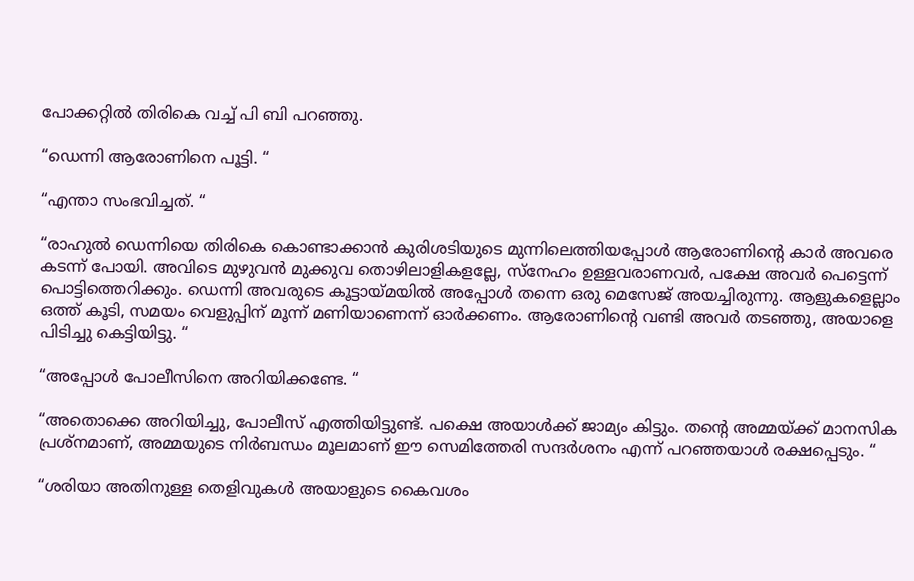പോക്കറ്റിൽ തിരികെ വച്ച് പി ബി പറഞ്ഞു.

“ഡെന്നി ആരോണിനെ പൂട്ടി. “

“എന്താ സംഭവിച്ചത്. “

“രാഹുൽ ഡെന്നിയെ തിരികെ കൊണ്ടാക്കാൻ കുരിശടിയുടെ മുന്നിലെത്തിയപ്പോൾ ആരോണിൻ്റെ കാർ അവരെ കടന്ന് പോയി. അവിടെ മുഴുവൻ മുക്കുവ തൊഴിലാളികളല്ലേ, സ്നേഹം ഉള്ളവരാണവർ, പക്ഷേ അവർ പെട്ടെന്ന് പൊട്ടിത്തെറിക്കും. ഡെന്നി അവരുടെ കൂട്ടായ്മയിൽ അപ്പോൾ തന്നെ ഒരു മെസേജ് അയച്ചിരുന്നു. ആളുകളെല്ലാം ഒത്ത് കൂടി, സമയം വെളുപ്പിന് മൂന്ന് മണിയാണെന്ന് ഓർക്കണം. ആരോണിൻ്റെ വണ്ടി അവർ തടഞ്ഞു, അയാളെ പിടിച്ചു കെട്ടിയിട്ടു. “

“അപ്പോൾ പോലീസിനെ അറിയിക്കണ്ടേ. “

“അതൊക്കെ അറിയിച്ചു, പോലീസ് എത്തിയിട്ടുണ്ട്. പക്ഷെ അയാൾക്ക് ജാമ്യം കിട്ടും. തൻ്റെ അമ്മയ്ക്ക് മാനസിക പ്രശ്നമാണ്, അമ്മയുടെ നിർബന്ധം മൂലമാണ് ഈ സെമിത്തേരി സന്ദർശനം എന്ന് പറഞ്ഞയാൾ രക്ഷപ്പെടും. “

“ശരിയാ അതിനുള്ള തെളിവുകൾ അയാളുടെ കൈവശം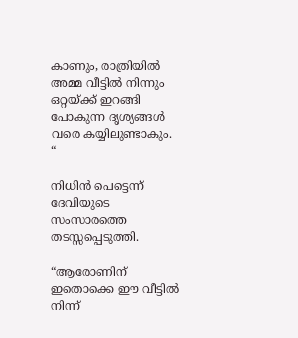കാണും, രാത്രിയിൽ അമ്മ വീട്ടിൽ നിന്നും ഒറ്റയ്ക്ക് ഇറങ്ങി പോകുന്ന ദൃശ്യങ്ങൾ വരെ കയ്യിലുണ്ടാകും. “

നിധിൻ പെട്ടെന്ന് ദേവിയുടെ സംസാരത്തെ തടസ്സപ്പെടുത്തി.

“ആരോണിന് ഇതൊക്കെ ഈ വീട്ടിൽ നിന്ന്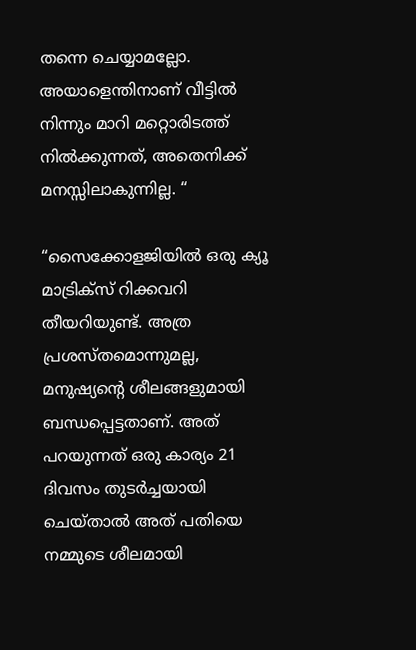തന്നെ ചെയ്യാമല്ലോ. അയാളെന്തിനാണ് വീട്ടിൽ നിന്നും മാറി മറ്റൊരിടത്ത് നിൽക്കുന്നത്, അതെനിക്ക് മനസ്സിലാകുന്നില്ല. “

“സൈക്കോളജിയിൽ ഒരു ക്യൂ മാട്രിക്സ് റിക്കവറി തീയറിയുണ്ട്. അത്ര പ്രശസ്തമൊന്നുമല്ല, മനുഷ്യൻ്റെ ശീലങ്ങളുമായി ബന്ധപ്പെട്ടതാണ്. അത് പറയുന്നത് ഒരു കാര്യം 21 ദിവസം തുടർച്ചയായി ചെയ്താൽ അത് പതിയെ നമ്മുടെ ശീലമായി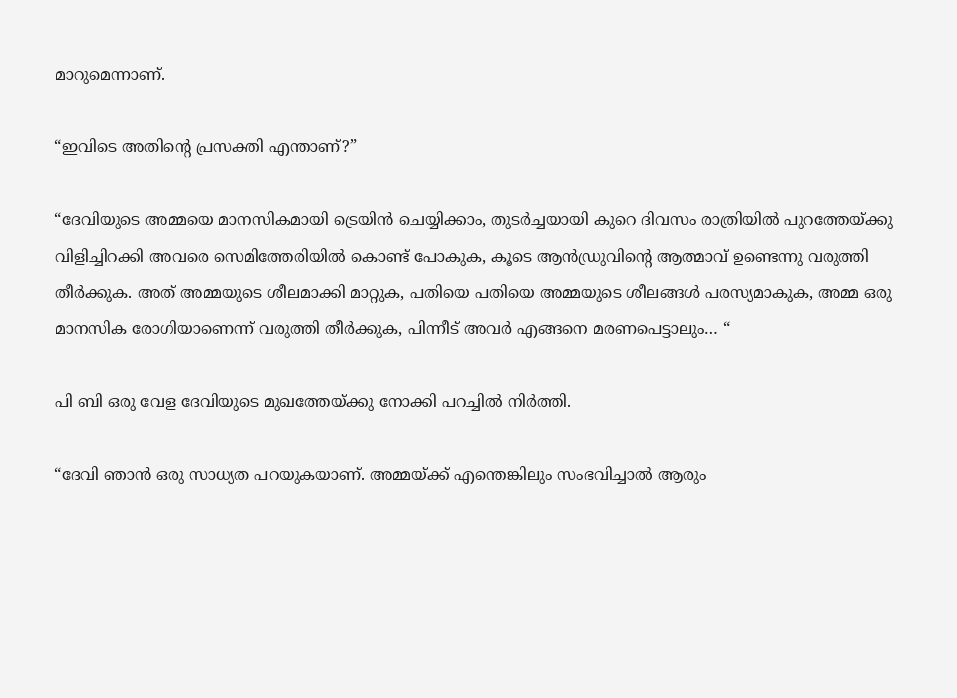മാറുമെന്നാണ്.

“ഇവിടെ അതിന്റെ പ്രസക്തി എന്താണ്?”

“ദേവിയുടെ അമ്മയെ മാനസികമായി ട്രെയിൻ ചെയ്യിക്കാം, തുടർച്ചയായി കുറെ ദിവസം രാത്രിയിൽ പുറത്തേയ്ക്കു വിളിച്ചിറക്കി അവരെ സെമിത്തേരിയിൽ കൊണ്ട് പോകുക, കൂടെ ആൻഡ്രുവിന്റെ ആത്മാവ് ഉണ്ടെന്നു വരുത്തി തീർക്കുക. അത് അമ്മയുടെ ശീലമാക്കി മാറ്റുക, പതിയെ പതിയെ അമ്മയുടെ ശീലങ്ങൾ പരസ്യമാകുക, അമ്മ ഒരു മാനസിക രോഗിയാണെന്ന് വരുത്തി തീർക്കുക, പിന്നീട് അവർ എങ്ങനെ മരണപെട്ടാലും… “

പി ബി ഒരു വേള ദേവിയുടെ മുഖത്തേയ്ക്കു നോക്കി പറച്ചിൽ നിർത്തി.

“ദേവി ഞാൻ ഒരു സാധ്യത പറയുകയാണ്. അമ്മയ്ക്ക് എന്തെങ്കിലും സംഭവിച്ചാൽ ആരും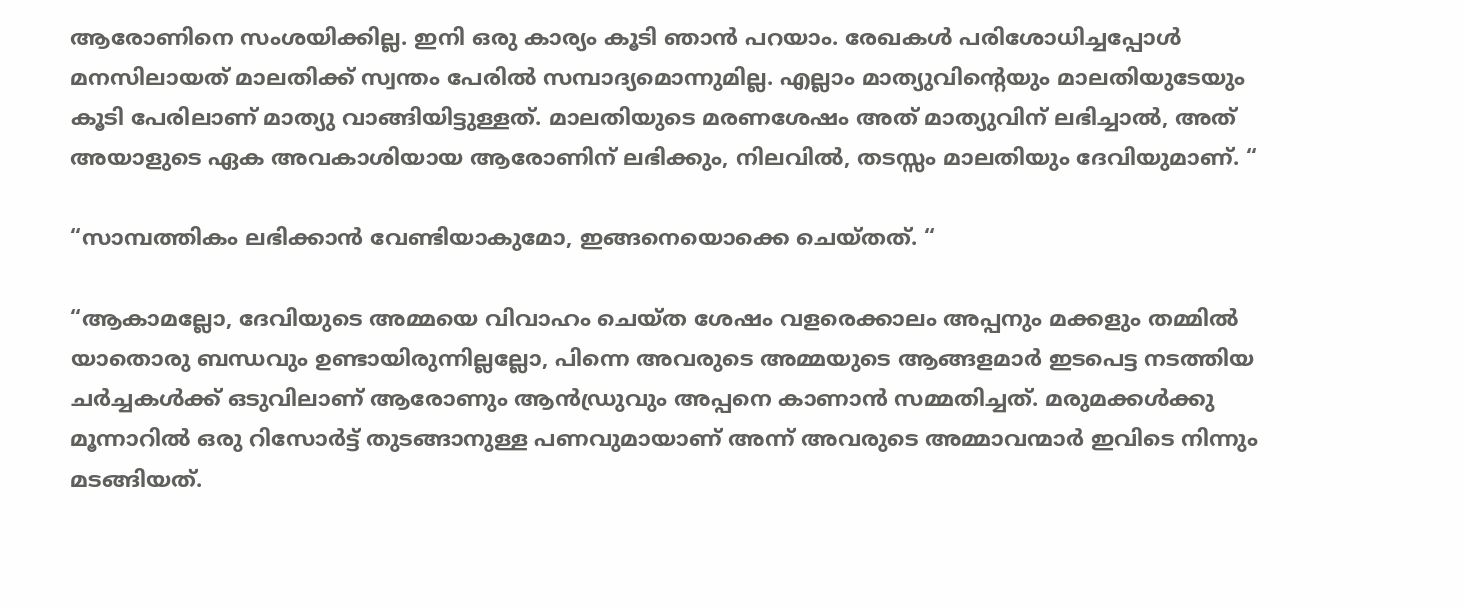ആരോണിനെ സംശയിക്കില്ല. ഇനി ഒരു കാര്യം കൂടി ഞാൻ പറയാം. രേഖകൾ പരിശോധിച്ചപ്പോൾ മനസിലായത് മാലതിക്ക് സ്വന്തം പേരിൽ സമ്പാദ്യമൊന്നുമില്ല. എല്ലാം മാത്യുവിന്റെയും മാലതിയുടേയും കൂടി പേരിലാണ് മാത്യു വാങ്ങിയിട്ടുള്ളത്. മാലതിയുടെ മരണശേഷം അത് മാത്യുവിന് ലഭിച്ചാൽ, അത് അയാളുടെ ഏക അവകാശിയായ ആരോണിന് ലഭിക്കും, നിലവിൽ, തടസ്സം മാലതിയും ദേവിയുമാണ്. “

“സാമ്പത്തികം ലഭിക്കാൻ വേണ്ടിയാകുമോ, ഇങ്ങനെയൊക്കെ ചെയ്തത്. “

“ആകാമല്ലോ, ദേവിയുടെ അമ്മയെ വിവാഹം ചെയ്ത ശേഷം വളരെക്കാലം അപ്പനും മക്കളും തമ്മിൽ യാതൊരു ബന്ധവും ഉണ്ടായിരുന്നില്ലല്ലോ, പിന്നെ അവരുടെ അമ്മയുടെ ആങ്ങളമാർ ഇടപെട്ട നടത്തിയ ചർച്ചകൾക്ക് ഒടുവിലാണ് ആരോണും ആൻഡ്രുവും അപ്പനെ കാണാൻ സമ്മതിച്ചത്. മരുമക്കൾക്കു മൂന്നാറിൽ ഒരു റിസോർട്ട് തുടങ്ങാനുള്ള പണവുമായാണ് അന്ന് അവരുടെ അമ്മാവന്മാർ ഇവിടെ നിന്നും മടങ്ങിയത്.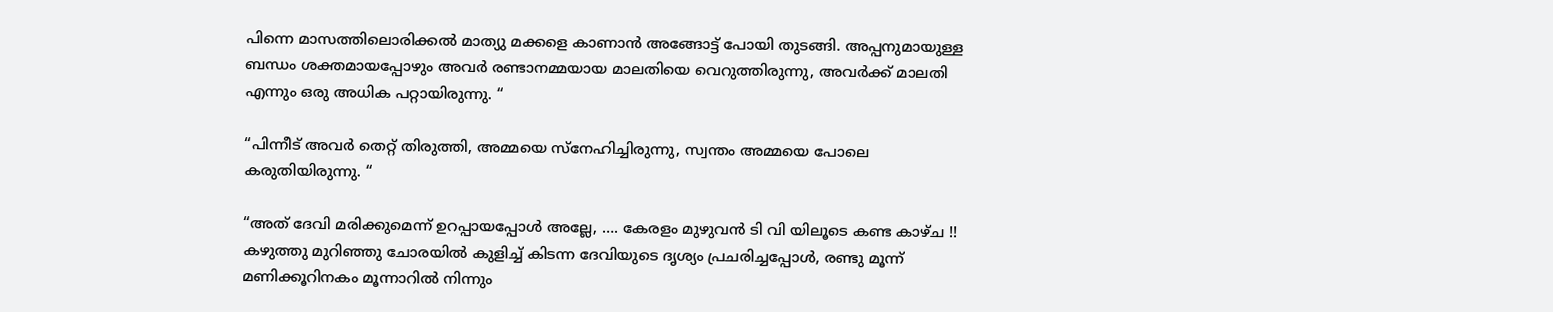പിന്നെ മാസത്തിലൊരിക്കൽ മാത്യു മക്കളെ കാണാൻ അങ്ങോട്ട് പോയി തുടങ്ങി. അപ്പനുമായുള്ള ബന്ധം ശക്തമായപ്പോഴും അവർ രണ്ടാനമ്മയായ മാലതിയെ വെറുത്തിരുന്നു, അവർക്ക് മാലതി എന്നും ഒരു അധിക പറ്റായിരുന്നു. “

“പിന്നീട് അവർ തെറ്റ് തിരുത്തി, അമ്മയെ സ്നേഹിച്ചിരുന്നു, സ്വന്തം അമ്മയെ പോലെ കരുതിയിരുന്നു. “

“അത് ദേവി മരിക്കുമെന്ന് ഉറപ്പായപ്പോൾ അല്ലേ, …. കേരളം മുഴുവൻ ടി വി യിലൂടെ കണ്ട കാഴ്ച !!
കഴുത്തു മുറിഞ്ഞു ചോരയിൽ കുളിച്ച് കിടന്ന ദേവിയുടെ ദൃശ്യം പ്രചരിച്ചപ്പോൾ, രണ്ടു മൂന്ന് മണിക്കൂറിനകം മൂന്നാറിൽ നിന്നും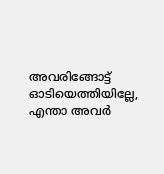അവരിങ്ങോട്ട് ഓടിയെത്തിയില്ലേ, എന്താ അവർ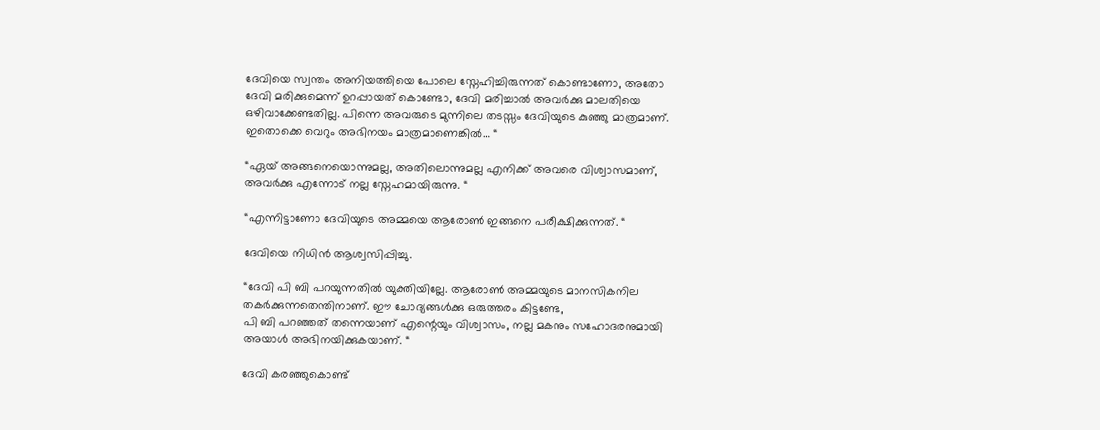ദേവിയെ സ്വന്തം അനിയത്തിയെ പോലെ സ്നേഹിച്ചിരുന്നത് കൊണ്ടാണോ, അതോ ദേവി മരിക്കുമെന്ന് ഉറപ്പായത് കൊണ്ടോ, ദേവി മരിച്ചാൽ അവർക്കു മാലതിയെ ഒഴിവാക്കേണ്ടതില്ല. പിന്നെ അവരുടെ മുന്നിലെ തടസ്സം ദേവിയുടെ കുഞ്ഞു മാത്രമാണ്. ഇതൊക്കെ വെറും അഭിനയം മാത്രമാണെങ്കിൽ… “

“ഏയ് അങ്ങനെയൊന്നുമല്ല, അതിലൊന്നുമല്ല എനിക്ക് അവരെ വിശ്വാസമാണ്, അവർക്കു എന്നോട് നല്ല സ്നേഹമായിരുന്നു. “

“എന്നിട്ടാണോ ദേവിയുടെ അമ്മയെ ആരോൺ ഇങ്ങനെ പരീക്ഷിക്കുന്നത്. “

ദേവിയെ നിധിൻ ആശ്വസിപ്പിച്ചു.

“ദേവി പി ബി പറയുന്നതിൽ യുക്തിയില്ലേ. ആരോൺ അമ്മയുടെ മാനസികനില തകർക്കുന്നതെന്തിനാണ്. ഈ ചോദ്യങ്ങൾക്കു ഒരുത്തരം കിട്ടണ്ടേ,
പി ബി പറഞ്ഞത് തന്നെയാണ് എന്റെയും വിശ്വാസം, നല്ല മകനും സഹോദരനുമായി അയാൾ അഭിനയിക്കുകയാണ്. “

ദേവി കരഞ്ഞുകൊണ്ട്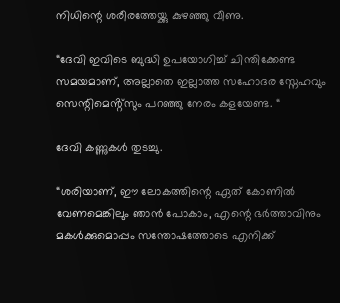നിധിന്റെ ശരീരത്തേയ്ക്കു കുഴഞ്ഞു വീണു.

“ദേവി ഇവിടെ ബുദ്ധി ഉപയോഗിച്ച് ചിന്തിക്കേണ്ട സമയമാണ്, അല്ലാതെ ഇല്ലാത്ത സഹോദര സ്നേഹവും സെന്റിമെൻ്റ്സും പറഞ്ഞു നേരം കളയേണ്ട. “

ദേവി കണ്ണുകൾ തുടച്ചു.

“ശരിയാണ്, ഈ ലോകത്തിന്റെ ഏത് കോണിൽ വേണമെങ്കിലും ഞാൻ പോകാം, എന്റെ ഭർത്താവിനും മകൾക്കുമൊപ്പം സന്തോഷത്തോടെ എനിക്ക്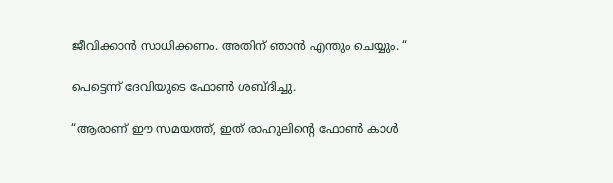ജീവിക്കാൻ സാധിക്കണം. അതിന് ഞാൻ എന്തും ചെയ്യും. “

പെട്ടെന്ന് ദേവിയുടെ ഫോൺ ശബ്ദിച്ചു.

“ആരാണ് ഈ സമയത്ത്, ഇത് രാഹുലിന്റെ ഫോൺ കാൾ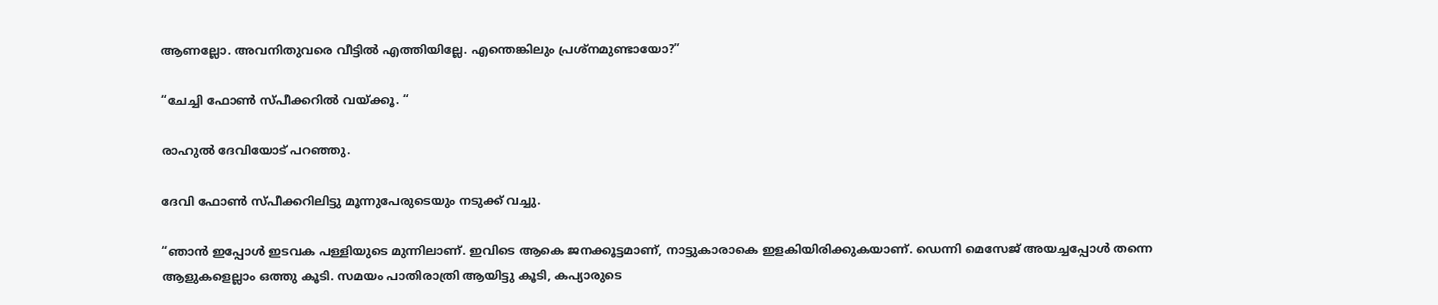ആണല്ലോ. അവനിതുവരെ വീട്ടിൽ എത്തിയില്ലേ. എന്തെങ്കിലും പ്രശ്നമുണ്ടായോ?”

“ചേച്ചി ഫോൺ സ്‌പീക്കറിൽ വയ്ക്കൂ. “

രാഹുൽ ദേവിയോട് പറഞ്ഞു.

ദേവി ഫോൺ സ്‌പീക്കറിലിട്ടു മൂന്നുപേരുടെയും നടുക്ക് വച്ചു.

“ഞാൻ ഇപ്പോൾ ഇടവക പള്ളിയുടെ മുന്നിലാണ്. ഇവിടെ ആകെ ജനക്കൂട്ടമാണ്, നാട്ടുകാരാകെ ഇളകിയിരിക്കുകയാണ്. ഡെന്നി മെസേജ് അയച്ചപ്പോൾ തന്നെ ആളുകളെല്ലാം ഒത്തു കൂടി. സമയം പാതിരാത്രി ആയിട്ടു കൂടി, കപ്യാരുടെ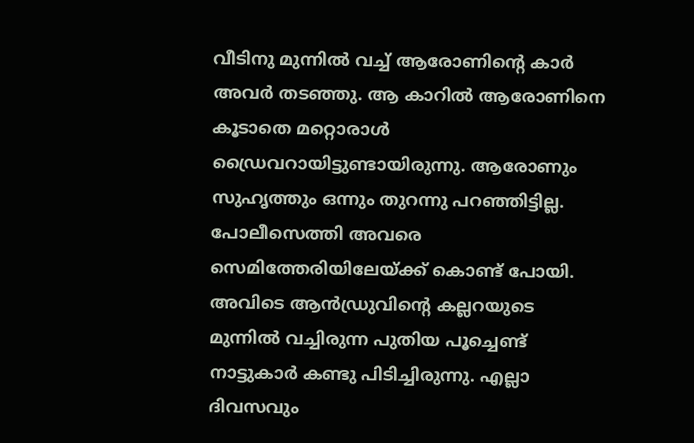വീടിനു മുന്നിൽ വച്ച് ആരോണിന്റെ കാർ അവർ തടഞ്ഞു. ആ കാറിൽ ആരോണിനെ കൂടാതെ മറ്റൊരാൾ ഡ്രൈവറായിട്ടുണ്ടായിരുന്നു. ആരോണും സുഹൃത്തും ഒന്നും തുറന്നു പറഞ്ഞിട്ടില്ല. പോലീസെത്തി അവരെ സെമിത്തേരിയിലേയ്ക്ക് കൊണ്ട് പോയി. അവിടെ ആൻഡ്രുവിന്റെ കല്ലറയുടെ മുന്നിൽ വച്ചിരുന്ന പുതിയ പൂച്ചെണ്ട് നാട്ടുകാർ കണ്ടു പിടിച്ചിരുന്നു. എല്ലാ ദിവസവും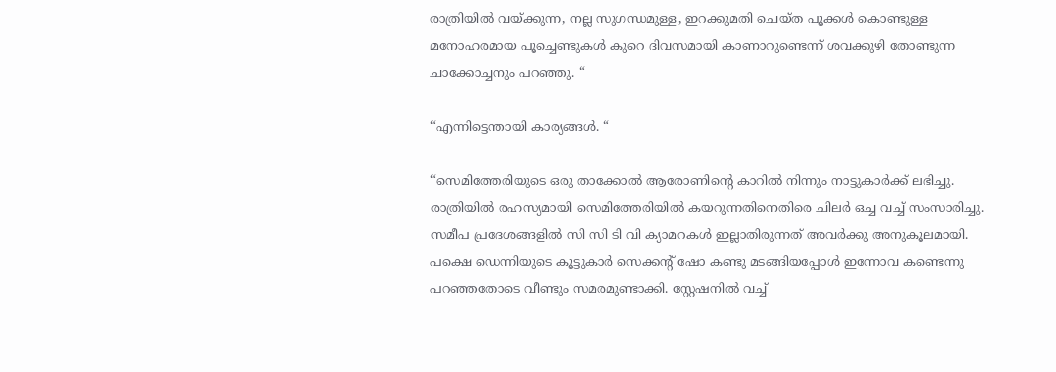രാത്രിയിൽ വയ്ക്കുന്ന, നല്ല സുഗന്ധമുള്ള, ഇറക്കുമതി ചെയ്ത പൂക്കൾ കൊണ്ടുള്ള മനോഹരമായ പൂച്ചെണ്ടുകൾ കുറെ ദിവസമായി കാണാറുണ്ടെന്ന് ശവക്കുഴി തോണ്ടുന്ന ചാക്കോച്ചനും പറഞ്ഞു. “

“എന്നിട്ടെന്തായി കാര്യങ്ങൾ. “

“സെമിത്തേരിയുടെ ഒരു താക്കോൽ ആരോണിന്റെ കാറിൽ നിന്നും നാട്ടുകാർക്ക് ലഭിച്ചു. രാത്രിയിൽ രഹസ്യമായി സെമിത്തേരിയിൽ കയറുന്നതിനെതിരെ ചിലർ ഒച്ച വച്ച് സംസാരിച്ചു. സമീപ പ്രദേശങ്ങളിൽ സി സി ടി വി ക്യാമറകൾ ഇല്ലാതിരുന്നത് അവർക്കു അനുകൂലമായി. പക്ഷെ ഡെന്നിയുടെ കൂട്ടുകാർ സെക്കന്റ് ഷോ കണ്ടു മടങ്ങിയപ്പോൾ ഇന്നോവ കണ്ടെന്നു പറഞ്ഞതോടെ വീണ്ടും സമരമുണ്ടാക്കി. സ്റ്റേഷനിൽ വച്ച്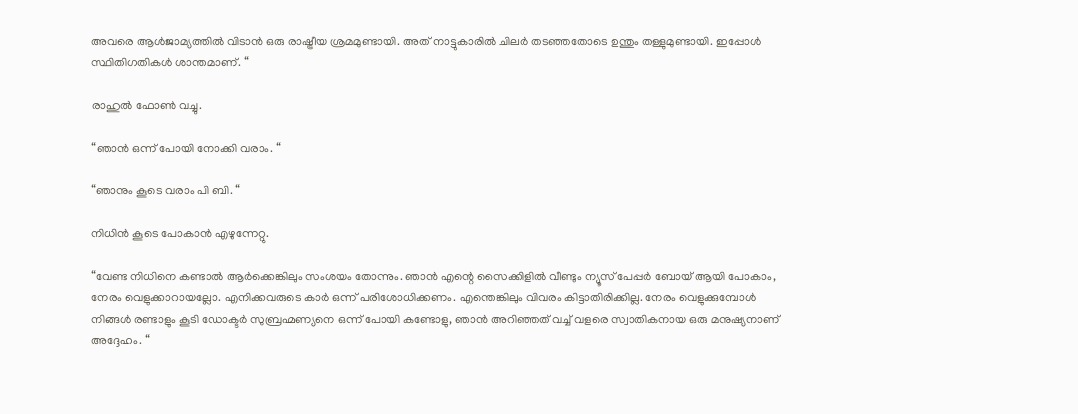അവരെ ആൾജാമ്യത്തിൽ വിടാൻ ഒരു രാഷ്ട്രീയ ശ്രമമുണ്ടായി. അത് നാട്ടുകാരിൽ ചിലർ തടഞ്ഞതോടെ ഉന്തും തള്ളുമുണ്ടായി. ഇപ്പോൾ സ്ഥിതിഗതികൾ ശാന്തമാണ്. “

രാഹുൽ ഫോൺ വച്ചു.

“ഞാൻ ഒന്ന് പോയി നോക്കി വരാം. “

“ഞാനും കൂടെ വരാം പി ബി. “

നിധിൻ കൂടെ പോകാൻ എഴുന്നേറ്റു.

“വേണ്ട നിധിനെ കണ്ടാൽ ആർക്കെങ്കിലും സംശയം തോന്നും. ഞാൻ എന്റെ സൈക്കിളിൽ വീണ്ടും ന്യൂസ് പേപ്പർ ബോയ് ആയി പോകാം, നേരം വെളുക്കാറായല്ലോ. എനിക്കവരുടെ കാർ ഒന്ന് പരിശോധിക്കണം. എന്തെങ്കിലും വിവരം കിട്ടാതിരിക്കില്ല. നേരം വെളുക്കുമ്പോൾ നിങ്ങൾ രണ്ടാളും കൂടി ഡോക്ടർ സുബ്രഹ്മണ്യനെ ഒന്ന് പോയി കണ്ടോളു, ഞാൻ അറിഞ്ഞത് വച്ച് വളരെ സ്വാതികനായ ഒരു മനുഷ്യനാണ് അദ്ദേഹം. “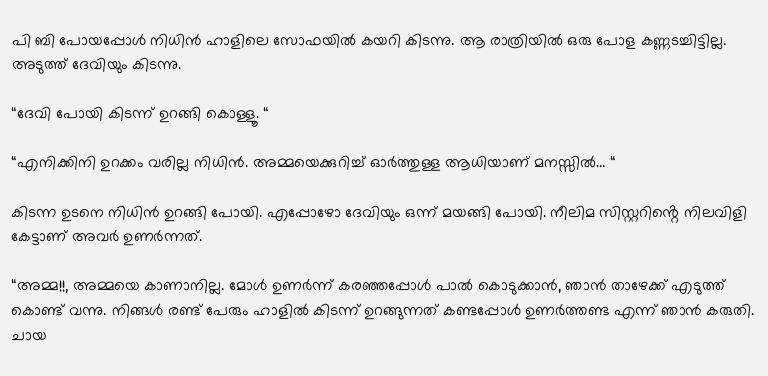പി ബി പോയപ്പോൾ നിധിൻ ഹാളിലെ സോഫയിൽ കയറി കിടന്നു. ആ രാത്രിയിൽ ഒരു പോള കണ്ണടച്ചിട്ടില്ല. അടുത്ത് ദേവിയും കിടന്നു.

“ദേവി പോയി കിടന്ന് ഉറങ്ങി കൊള്ളൂ. “

“എനിക്കിനി ഉറക്കം വരില്ല നിധിൻ. അമ്മയെക്കുറിച്ച് ഓർത്തുള്ള ആധിയാണ് മനസ്സിൽ… “

കിടന്ന ഉടനെ നിധിൻ ഉറങ്ങി പോയി. എപ്പോഴോ ദേവിയും ഒന്ന് മയങ്ങി പോയി. നീലിമ സിസ്റ്ററിൻ്റെ നിലവിളി കേട്ടാണ് അവർ ഉണർന്നത്.

“അമ്മ!!, അമ്മയെ കാണാനില്ല. മോൾ ഉണർന്ന് കരഞ്ഞപ്പോൾ പാൽ കൊടുക്കാൻ, ഞാൻ താഴേക്ക് എടുത്ത് കൊണ്ട് വന്നു. നിങ്ങൾ രണ്ട് പേരും ഹാളിൽ കിടന്ന് ഉറങ്ങുന്നത് കണ്ടപ്പോൾ ഉണർത്തണ്ട എന്ന് ഞാൻ കരുതി. ചായ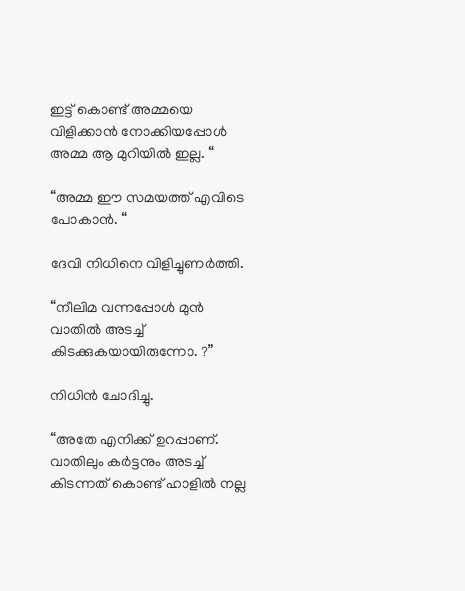ഇട്ട് കൊണ്ട് അമ്മയെ വിളിക്കാൻ നോക്കിയപ്പോൾ അമ്മ ആ മുറിയിൽ ഇല്ല. “

“അമ്മ ഈ സമയത്ത് എവിടെ പോകാൻ. “

ദേവി നിധിനെ വിളിച്ചുണർത്തി.

“നീലിമ വന്നപ്പോൾ മുൻ വാതിൽ അടച്ച് കിടക്കുകയായിരുന്നോ. ?”

നിധിൻ ചോദിച്ചു.

“അതേ എനിക്ക് ഉറപ്പാണ്. വാതിലും കർട്ടനും അടച്ച് കിടന്നത് കൊണ്ട് ഹാളിൽ നല്ല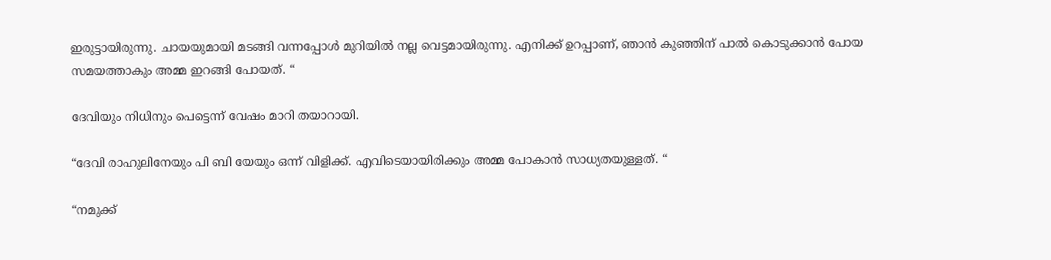ഇരുട്ടായിരുന്നു. ചായയുമായി മടങ്ങി വന്നപ്പോൾ മുറിയിൽ നല്ല വെട്ടമായിരുന്നു. എനിക്ക് ഉറപ്പാണ്, ഞാൻ കുഞ്ഞിന് പാൽ കൊടുക്കാൻ പോയ സമയത്താകും അമ്മ ഇറങ്ങി പോയത്. “

ദേവിയും നിധിനും പെട്ടെന്ന് വേഷം മാറി തയാറായി.

“ദേവി രാഹുലിനേയും പി ബി യേയും ഒന്ന് വിളിക്ക്. എവിടെയായിരിക്കും അമ്മ പോകാൻ സാധ്യതയുള്ളത്. “

“നമുക്ക്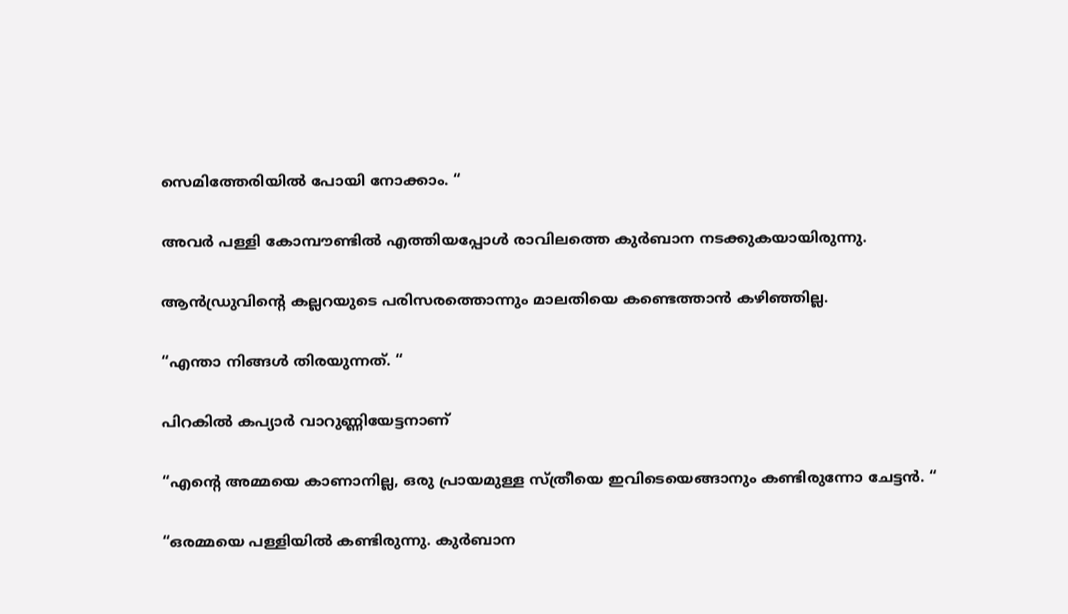സെമിത്തേരിയിൽ പോയി നോക്കാം. “

അവർ പള്ളി കോമ്പൗണ്ടിൽ എത്തിയപ്പോൾ രാവിലത്തെ കുർബാന നടക്കുകയായിരുന്നു.

ആൻഡ്രുവിൻ്റെ കല്ലറയുടെ പരിസരത്തൊന്നും മാലതിയെ കണ്ടെത്താൻ കഴിഞ്ഞില്ല.

“എന്താ നിങ്ങൾ തിരയുന്നത്. “

പിറകിൽ കപ്യാർ വാറുണ്ണിയേട്ടനാണ്

“എൻ്റെ അമ്മയെ കാണാനില്ല, ഒരു പ്രായമുള്ള സ്ത്രീയെ ഇവിടെയെങ്ങാനും കണ്ടിരുന്നോ ചേട്ടൻ. “

“ഒരമ്മയെ പള്ളിയിൽ കണ്ടിരുന്നു. കുർബാന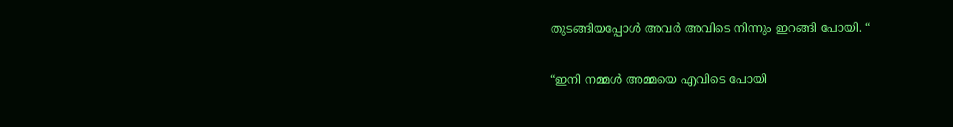തുടങ്ങിയപ്പോൾ അവർ അവിടെ നിന്നും ഇറങ്ങി പോയി. “

“ഇനി നമ്മൾ അമ്മയെ എവിടെ പോയി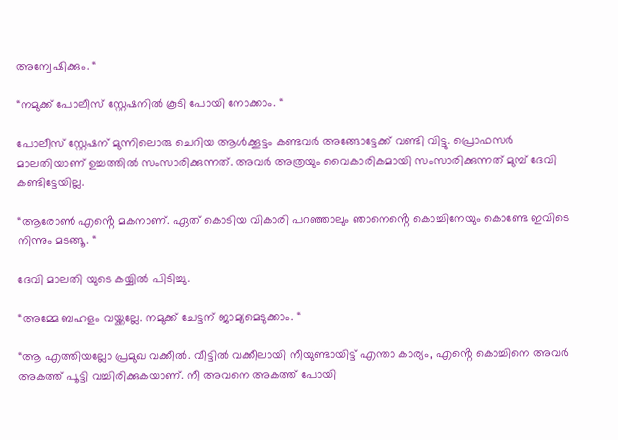അന്വേഷിക്കും. “

“നമുക്ക് പോലീസ് സ്റ്റേഷനിൽ കൂടി പോയി നോക്കാം. “

പോലീസ് സ്റ്റേഷന് മുന്നിലൊരു ചെറിയ ആൾക്കൂട്ടം കണ്ടവർ അങ്ങോട്ടേക്ക് വണ്ടി വിട്ടു. പ്രൊഫസർ മാലതിയാണ് ഉച്ചത്തിൽ സംസാരിക്കുന്നത്. അവർ അത്രയും വൈകാരികമായി സംസാരിക്കുന്നത് മുമ്പ് ദേവി കണ്ടിട്ടേയില്ല.

“ആരോൺ എൻ്റെ മകനാണ്. ഏത് കൊടിയ വികാരി പറഞ്ഞാലും ഞാനെൻ്റെ കൊച്ചിനേയും കൊണ്ടേ ഇവിടെ നിന്നും മടങ്ങൂ. “

ദേവി മാലതി യുടെ കയ്യിൽ പിടിച്ചു.

“അമ്മേ ബഹളം വയ്ക്കല്ലേ. നമുക്ക് ചേട്ടന് ജാമ്യമെടുക്കാം. “

“ആ എത്തിയല്ലോ പ്രമുഖ വക്കീൽ. വീട്ടിൽ വക്കീലായി നീയുണ്ടായിട്ട് എന്താ കാര്യം, എൻ്റെ കൊച്ചിനെ അവർ അകത്ത് പൂട്ടി വച്ചിരിക്കുകയാണ്. നീ അവനെ അകത്ത് പോയി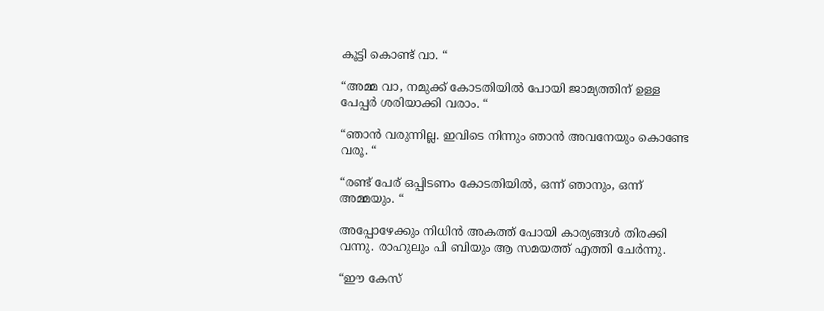കൂട്ടി കൊണ്ട് വാ. “

“അമ്മ വാ, നമുക്ക് കോടതിയിൽ പോയി ജാമ്യത്തിന് ഉള്ള പേപ്പർ ശരിയാക്കി വരാം. “

“ഞാൻ വരുന്നില്ല. ഇവിടെ നിന്നും ഞാൻ അവനേയും കൊണ്ടേ വരൂ. “

“രണ്ട് പേര് ഒപ്പിടണം കോടതിയിൽ, ഒന്ന് ഞാനും, ഒന്ന് അമ്മയും. “

അപ്പോഴേക്കും നിധിൻ അകത്ത് പോയി കാര്യങ്ങൾ തിരക്കി വന്നു. രാഹുലും പി ബിയും ആ സമയത്ത് എത്തി ചേർന്നു.

“ഈ കേസ്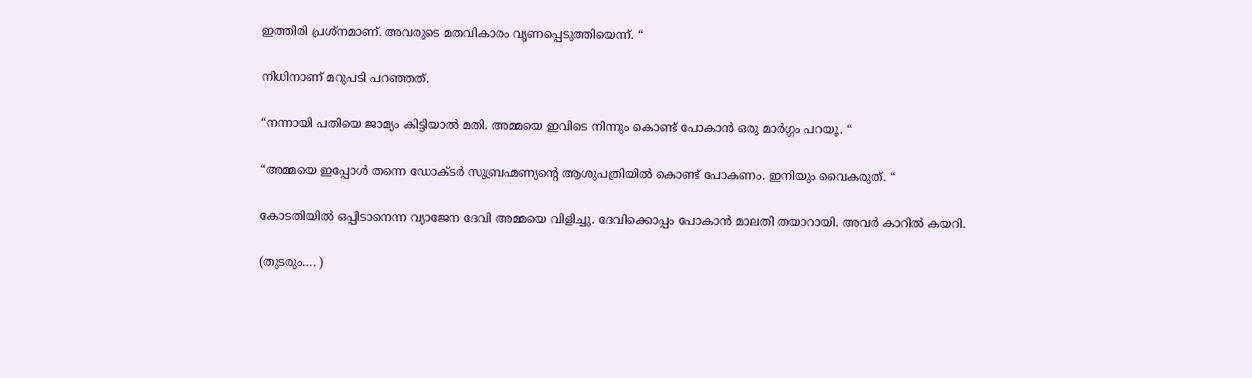ഇത്തിരി പ്രശ്നമാണ്. അവരുടെ മതവികാരം വൃണപ്പെടുത്തിയെന്ന്. “

നിധിനാണ് മറുപടി പറഞ്ഞത്.

“നന്നായി പതിയെ ജാമ്യം കിട്ടിയാൽ മതി. അമ്മയെ ഇവിടെ നിന്നും കൊണ്ട് പോകാൻ ഒരു മാർഗ്ഗം പറയൂ. “

“അമ്മയെ ഇപ്പോൾ തന്നെ ഡോക്ടർ സുബ്രഹ്മണ്യൻ്റെ ആശുപത്രിയിൽ കൊണ്ട് പോകണം. ഇനിയും വൈകരുത്. “

കോടതിയിൽ ഒപ്പിടാനെന്ന വ്യാജേന ദേവി അമ്മയെ വിളിച്ചു. ദേവിക്കൊപ്പം പോകാൻ മാലതി തയാറായി. അവർ കാറിൽ കയറി.

(തുടരും…. )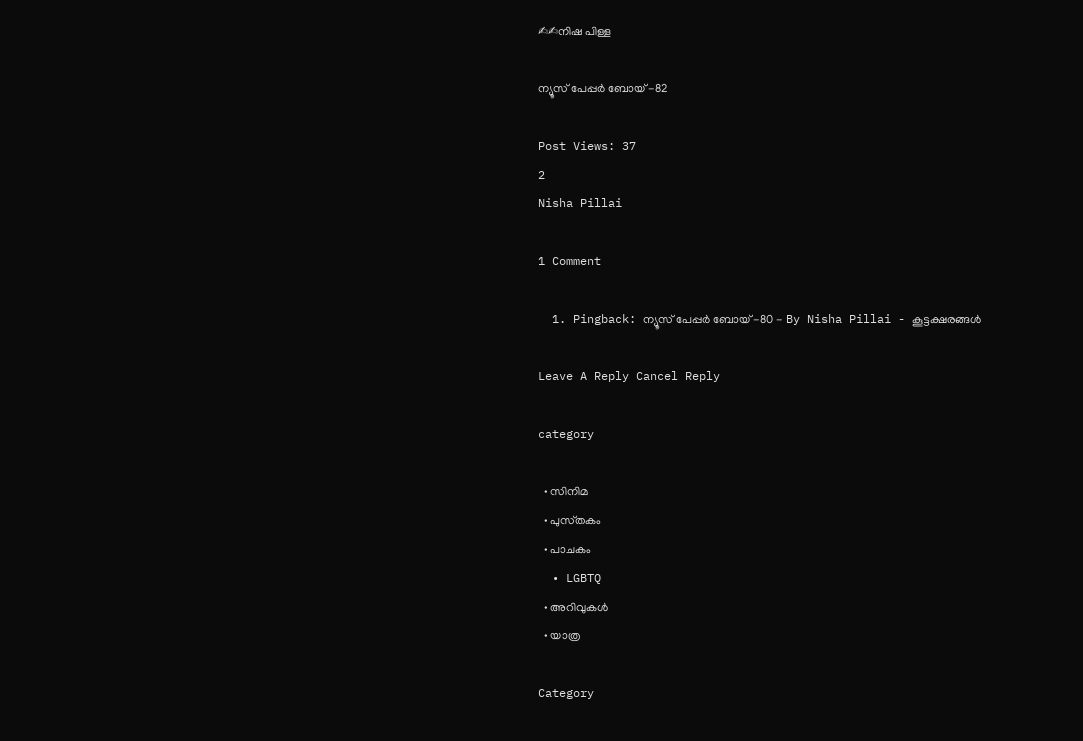✍✍നിഷ പിള്ള

ന്യൂസ് പേപ്പർ ബോയ് -82

Post Views: 37
2
Nisha Pillai

1 Comment

  1. Pingback: ന്യൂസ് പേപ്പർ ബോയ് -80 - By Nisha Pillai - കൂട്ടക്ഷരങ്ങൾ

Leave A Reply Cancel Reply

category

  • സിനിമ
  • പുസ്‌തകം
  • പാചകം
  • LGBTQ
  • അറിവുകൾ
  • യാത്ര

Category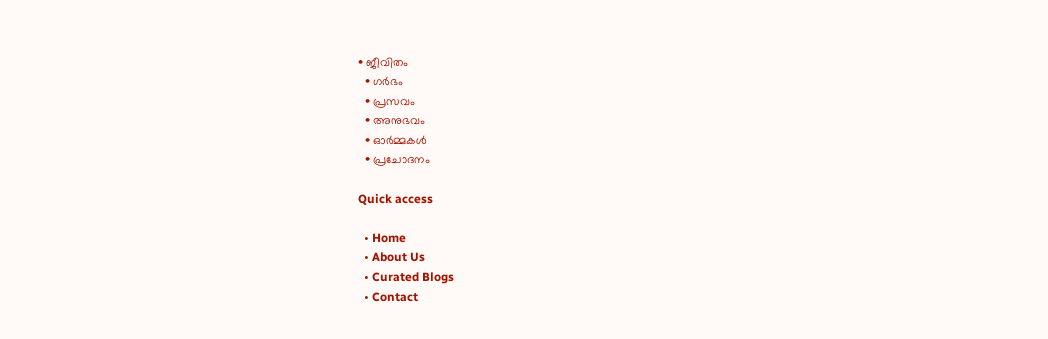• ജീവിതം
  • ഗർഭം
  • പ്രസവം
  • അനുഭവം
  • ഓർമ്മകൾ
  • പ്രചോദനം

Quick access

  • Home
  • About Us
  • Curated Blogs
  • Contact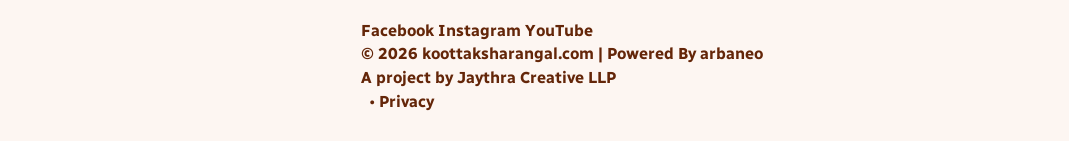Facebook Instagram YouTube
© 2026 koottaksharangal.com | Powered By arbaneo
A project by Jaythra Creative LLP
  • Privacy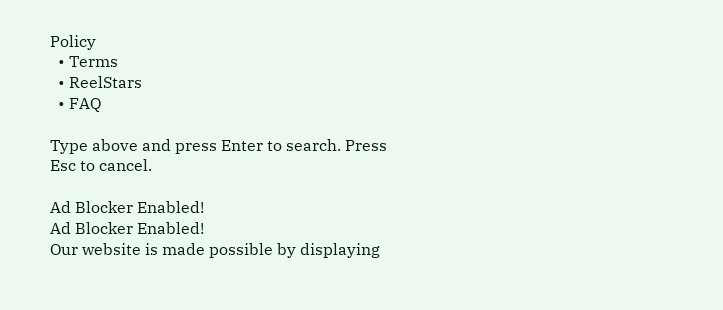Policy
  • Terms
  • ReelStars
  • FAQ

Type above and press Enter to search. Press Esc to cancel.

Ad Blocker Enabled!
Ad Blocker Enabled!
Our website is made possible by displaying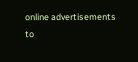online advertisements to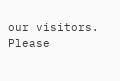our visitors. Please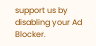support us by disabling your Ad Blocker.